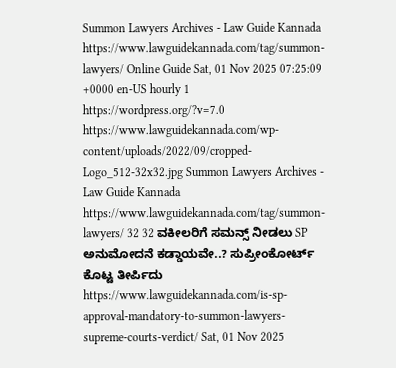Summon Lawyers Archives - Law Guide Kannada https://www.lawguidekannada.com/tag/summon-lawyers/ Online Guide Sat, 01 Nov 2025 07:25:09 +0000 en-US hourly 1 https://wordpress.org/?v=7.0 https://www.lawguidekannada.com/wp-content/uploads/2022/09/cropped-Logo_512-32x32.jpg Summon Lawyers Archives - Law Guide Kannada https://www.lawguidekannada.com/tag/summon-lawyers/ 32 32 ವಕೀಲರಿಗೆ ಸಮನ್ಸ್ ನೀಡಲು SP ಅನುಮೋದನೆ ಕಡ್ಡಾಯವೇ..? ಸುಪ್ರೀಂಕೋರ್ಟ್ ಕೊಟ್ಟ ತೀರ್ಪಿದು https://www.lawguidekannada.com/is-sp-approval-mandatory-to-summon-lawyers-supreme-courts-verdict/ Sat, 01 Nov 2025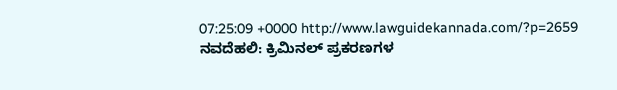07:25:09 +0000 http://www.lawguidekannada.com/?p=2659 ನವದೆಹಲಿ: ಕ್ರಿಮಿನಲ್ ಪ್ರಕರಣಗಳ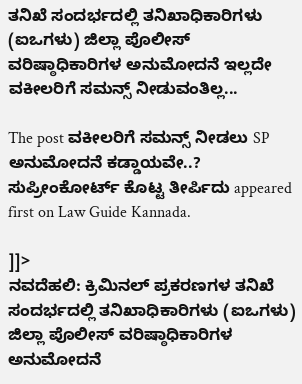ತನಿಖೆ ಸಂದರ್ಭದಲ್ಲಿ ತನಿಖಾಧಿಕಾರಿಗಳು (ಐಒಗಳು) ಜಿಲ್ಲಾ ಪೊಲೀಸ್ ವರಿಷ್ಠಾಧಿಕಾರಿಗಳ ಅನುಮೋದನೆ ಇಲ್ಲದೇ ವಕೀಲರಿಗೆ ಸಮನ್ಸ್ ನೀಡುವಂತಿಲ್ಲ...

The post ವಕೀಲರಿಗೆ ಸಮನ್ಸ್ ನೀಡಲು SP ಅನುಮೋದನೆ ಕಡ್ಡಾಯವೇ..? ಸುಪ್ರೀಂಕೋರ್ಟ್ ಕೊಟ್ಟ ತೀರ್ಪಿದು appeared first on Law Guide Kannada.

]]>
ನವದೆಹಲಿ: ಕ್ರಿಮಿನಲ್ ಪ್ರಕರಣಗಳ ತನಿಖೆ ಸಂದರ್ಭದಲ್ಲಿ ತನಿಖಾಧಿಕಾರಿಗಳು (ಐಒಗಳು) ಜಿಲ್ಲಾ ಪೊಲೀಸ್ ವರಿಷ್ಠಾಧಿಕಾರಿಗಳ ಅನುಮೋದನೆ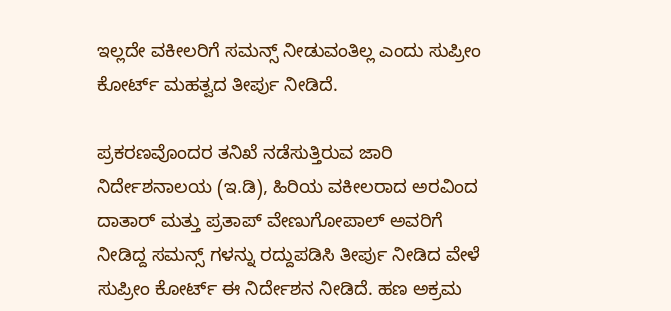ಇಲ್ಲದೇ ವಕೀಲರಿಗೆ ಸಮನ್ಸ್ ನೀಡುವಂತಿಲ್ಲ ಎಂದು ಸುಪ್ರೀಂ ಕೋರ್ಟ್ ಮಹತ್ವದ ತೀರ್ಪು ನೀಡಿದೆ.

ಪ್ರಕರಣವೊಂದರ ತನಿಖೆ ನಡೆಸುತ್ತಿರುವ ಜಾರಿ ನಿರ್ದೇಶನಾಲಯ (ಇ.ಡಿ), ಹಿರಿಯ ವಕೀಲರಾದ ಅರವಿಂದ ದಾತಾರ್ ಮತ್ತು ಪ್ರತಾಪ್ ವೇಣುಗೋಪಾಲ್ ಅವರಿಗೆ ನೀಡಿದ್ದ ಸಮನ್ಸ್ ಗಳನ್ನು ರದ್ದುಪಡಿಸಿ ತೀರ್ಪು ನೀಡಿದ ವೇಳೆ ಸುಪ್ರೀಂ ಕೋರ್ಟ್ ಈ ನಿರ್ದೇಶನ ನೀಡಿದೆ. ಹಣ ಅಕ್ರಮ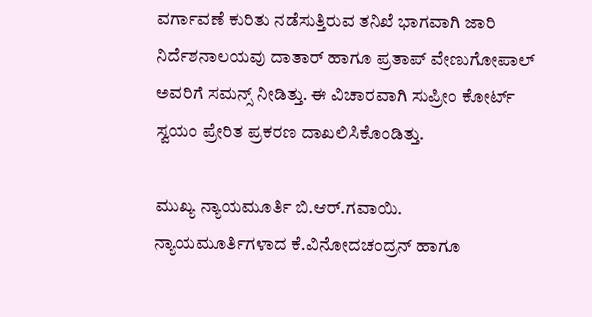ವರ್ಗಾವಣೆ ಕುರಿತು ನಡೆಸುತ್ತಿರುವ ತನಿಖೆ ಭಾಗವಾಗಿ ಜಾರಿ ನಿರ್ದೆಶನಾಲಯವು ದಾತಾರ್ ಹಾಗೂ ಪ್ರತಾಪ್ ವೇಣುಗೋಪಾಲ್ ಅವರಿಗೆ ಸಮನ್ಸ್ ನೀಡಿತ್ತು. ಈ ವಿಚಾರವಾಗಿ ಸುಪ್ರೀಂ ಕೋರ್ಟ್ ಸ್ವಯಂ ಪ್ರೇರಿತ ಪ್ರಕರಣ ದಾಖಲಿಸಿಕೊಂಡಿತ್ತು.

ಮುಖ್ಯ ನ್ಯಾಯಮೂರ್ತಿ ಬಿ.ಆರ್.ಗವಾಯಿ. ನ್ಯಾಯಮೂರ್ತಿಗಳಾದ ಕೆ.ವಿನೋದಚಂದ್ರನ್ ಹಾಗೂ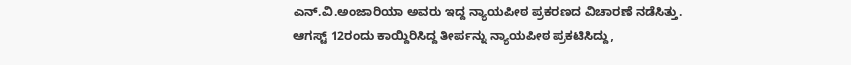ಎನ್.ವಿ.ಅಂಜಾರಿಯಾ ಅವರು ಇದ್ದ ನ್ಯಾಯಪೀಠ ಪ್ರಕರಣದ ವಿಚಾರಣೆ ನಡೆಸಿತ್ತು. ಆಗಸ್ಟ್ 12ರಂದು ಕಾಯ್ದಿರಿಸಿದ್ದ ತೀರ್ಪನ್ನು ನ್ಯಾಯಪೀಠ ಪ್ರಕಟಿಸಿದ್ದು,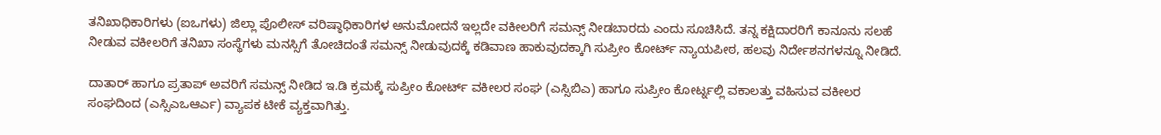ತನಿಖಾಧಿಕಾರಿಗಳು (ಐಒಗಳು) ಜಿಲ್ಲಾ ಪೊಲೀಸ್ ವರಿಷ್ಠಾಧಿಕಾರಿಗಳ ಅನುಮೋದನೆ ಇಲ್ಲದೇ ವಕೀಲರಿಗೆ ಸಮನ್ಸ್ ನೀಡಬಾರದು ಎಂದು ಸೂಚಿಸಿದೆ. ತನ್ನ ಕಕ್ಷಿದಾರರಿಗೆ ಕಾನೂನು ಸಲಹೆ ನೀಡುವ ವಕೀಲರಿಗೆ ತನಿಖಾ ಸಂಸ್ಥೆಗಳು ಮನಸ್ಸಿಗೆ ತೋಚಿದಂತೆ ಸಮನ್ಸ್ ನೀಡುವುದಕ್ಕೆ ಕಡಿವಾಣ ಹಾಕುವುದಕ್ಕಾಗಿ ಸುಪ್ರೀಂ ಕೋರ್ಟ್ ನ್ಯಾಯಪೀಠ, ಹಲವು ನಿರ್ದೇಶನಗಳನ್ನೂ ನೀಡಿದೆ.

ದಾತಾರ್ ಹಾಗೂ ಪ್ರತಾಪ್ ಅವರಿಗೆ ಸಮನ್ಸ್ ನೀಡಿದ ಇ.ಡಿ ಕ್ರಮಕ್ಕೆ ಸುಪ್ರೀಂ ಕೋರ್ಟ್ ವಕೀಲರ ಸಂಘ (ಎಸ್ಸಿಬಿಎ) ಹಾಗೂ ಸುಪ್ರೀಂ ಕೋರ್ಟ್ನಲ್ಲಿ ವಕಾಲತ್ತು ವಹಿಸುವ ವಕೀಲರ ಸಂಘದಿಂದ (ಎಸ್ಸಿಎಒಆರ್ಎ) ವ್ಯಾಪಕ ಟೀಕೆ ವ್ಯಕ್ತವಾಗಿತ್ತು.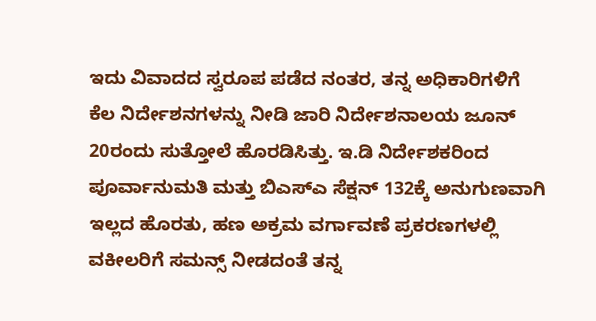ಇದು ವಿವಾದದ ಸ್ವರೂಪ ಪಡೆದ ನಂತರ, ತನ್ನ ಅಧಿಕಾರಿಗಳಿಗೆ ಕೆಲ ನಿರ್ದೇಶನಗಳನ್ನು ನೀಡಿ ಜಾರಿ ನಿರ್ದೇಶನಾಲಯ ಜೂನ್ 20ರಂದು ಸುತ್ತೋಲೆ ಹೊರಡಿಸಿತ್ತು. ಇ.ಡಿ ನಿರ್ದೇಶಕರಿಂದ ಪೂರ್ವಾನುಮತಿ ಮತ್ತು ಬಿಎಸ್ಎ ಸೆಕ್ಷನ್ 132ಕ್ಕೆ ಅನುಗುಣವಾಗಿ ಇಲ್ಲದ ಹೊರತು, ಹಣ ಅಕ್ರಮ ವರ್ಗಾವಣೆ ಪ್ರಕರಣಗಳಲ್ಲಿ ವಕೀಲರಿಗೆ ಸಮನ್ಸ್ ನೀಡದಂತೆ ತನ್ನ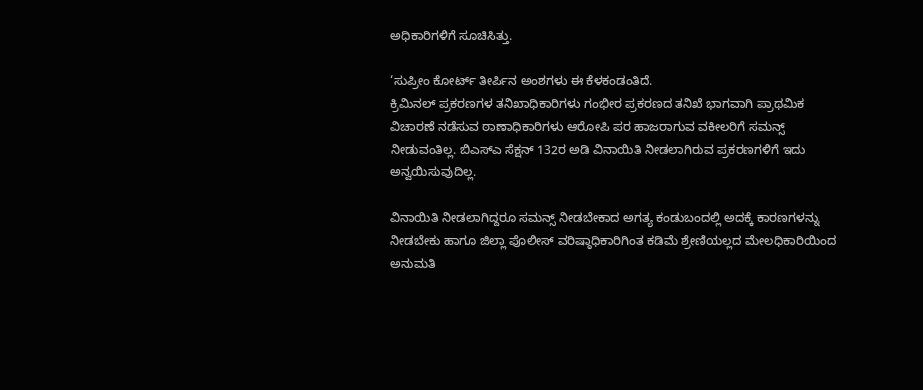ಅಧಿಕಾರಿಗಳಿಗೆ ಸೂಚಿಸಿತ್ತು.

‘ಸುಪ್ರೀಂ ಕೋರ್ಟ್ ತೀರ್ಪಿನ ಅಂಶಗಳು ಈ ಕೆಳಕಂಡಂತಿದೆ.
ಕ್ರಿಮಿನಲ್ ಪ್ರಕರಣಗಳ ತನಿಖಾಧಿಕಾರಿಗಳು ಗಂಭೀರ ಪ್ರಕರಣದ ತನಿಖೆ ಭಾಗವಾಗಿ ಪ್ರಾಥಮಿಕ ವಿಚಾರಣೆ ನಡೆಸುವ ಠಾಣಾಧಿಕಾರಿಗಳು ಆರೋಪಿ ಪರ ಹಾಜರಾಗುವ ವಕೀಲರಿಗೆ ಸಮನ್ಸ್ ನೀಡುವಂತಿಲ್ಲ. ಬಿಎಸ್ಎ ಸೆಕ್ಷನ್ 132ರ ಅಡಿ ವಿನಾಯಿತಿ ನೀಡಲಾಗಿರುವ ಪ್ರಕರಣಗಳಿಗೆ ಇದು ಅನ್ವಯಿಸುವುದಿಲ್ಲ.

ವಿನಾಯಿತಿ ನೀಡಲಾಗಿದ್ದರೂ ಸಮನ್ಸ್ ನೀಡಬೇಕಾದ ಅಗತ್ಯ ಕಂಡುಬಂದಲ್ಲಿ ಅದಕ್ಕೆ ಕಾರಣಗಳನ್ನು ನೀಡಬೇಕು ಹಾಗೂ ಜಿಲ್ಲಾ ಪೊಲೀಸ್ ವರಿಷ್ಠಾಧಿಕಾರಿಗಿಂತ ಕಡಿಮೆ ಶ್ರೇಣಿಯಲ್ಲದ ಮೇಲಧಿಕಾರಿಯಿಂದ ಅನುಮತಿ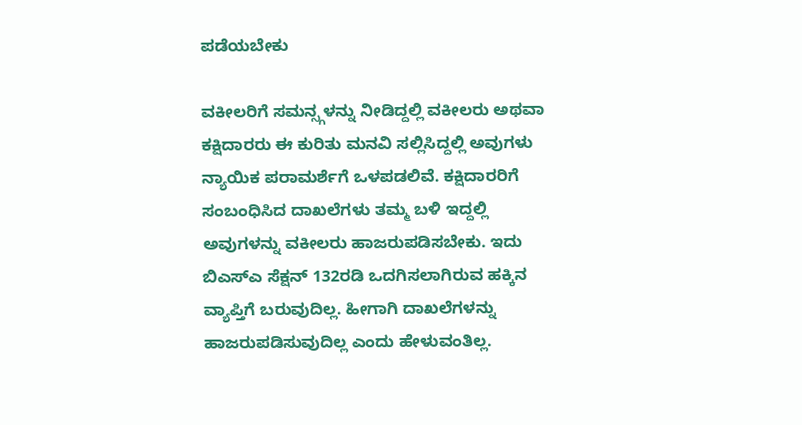ಪಡೆಯಬೇಕು

ವಕೀಲರಿಗೆ ಸಮನ್ಸ್ಗಳನ್ನು ನೀಡಿದ್ದಲ್ಲಿ ವಕೀಲರು ಅಥವಾ ಕಕ್ಷಿದಾರರು ಈ ಕುರಿತು ಮನವಿ ಸಲ್ಲಿಸಿದ್ದಲ್ಲಿ ಅವುಗಳು ನ್ಯಾಯಿಕ ಪರಾಮರ್ಶೆಗೆ ಒಳಪಡಲಿವೆ. ಕಕ್ಷಿದಾರರಿಗೆ ಸಂಬಂಧಿಸಿದ ದಾಖಲೆಗಳು ತಮ್ಮ ಬಳಿ ಇದ್ದಲ್ಲಿ ಅವುಗಳನ್ನು ವಕೀಲರು ಹಾಜರುಪಡಿಸಬೇಕು. ಇದು ಬಿಎಸ್ಎ ಸೆಕ್ಷನ್ 132ರಡಿ ಒದಗಿಸಲಾಗಿರುವ ಹಕ್ಕಿನ ವ್ಯಾಪ್ತಿಗೆ ಬರುವುದಿಲ್ಲ. ಹೀಗಾಗಿ ದಾಖಲೆಗಳನ್ನು ಹಾಜರುಪಡಿಸುವುದಿಲ್ಲ ಎಂದು ಹೇಳುವಂತಿಲ್ಲ.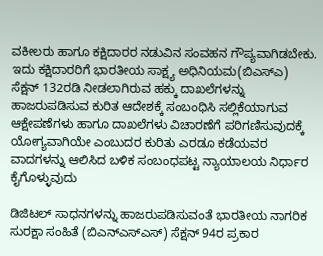ವಕೀಲರು ಹಾಗೂ ಕಕ್ಷಿದಾರರ ನಡುವಿನ ಸಂವಹನ ಗೌಪ್ಯವಾಗಿಡಬೇಕು. ಇದು ಕಕ್ಷಿದಾರರಿಗೆ ಭಾರತೀಯ ಸಾಕ್ಷ್ಯ ಅಧಿನಿಯಮ(ಬಿಎಸ್ಎ) ಸೆಕ್ಷನ್ 132ರಡಿ ನೀಡಲಾಗಿರುವ ಹಕ್ಕು ದಾಖಲೆಗಳನ್ನು ಹಾಜರುಪಡಿಸುವ ಕುರಿತ ಆದೇಶಕ್ಕೆ ಸಂಬಂಧಿಸಿ ಸಲ್ಲಿಕೆಯಾಗುವ ಆಕ್ಷೇಪಣೆಗಳು ಹಾಗೂ ದಾಖಲೆಗಳು ವಿಚಾರಣೆಗೆ ಪರಿಗಣಿಸುವುದಕ್ಕೆ ಯೋಗ್ಯವಾಗಿಯೇ ಎಂಬುದರ ಕುರಿತು ಎರಡೂ ಕಡೆಯವರ ವಾದಗಳನ್ನು ಆಲಿಸಿದ ಬಳಿಕ ಸಂಬಂಧಪಟ್ಟ ನ್ಯಾಯಾಲಯ ನಿರ್ಧಾರ ಕೈಗೊಳ್ಳುವುದು

ಡಿಜಿಟಲ್ ಸಾಧನಗಳನ್ನು ಹಾಜರುಪಡಿಸುವಂತೆ ಭಾರತೀಯ ನಾಗರಿಕ ಸುರಕ್ಷಾ ಸಂಹಿತೆ (ಬಿಎನ್ಎಸ್ಎಸ್) ಸೆಕ್ಷನ್ 94ರ ಪ್ರಕಾರ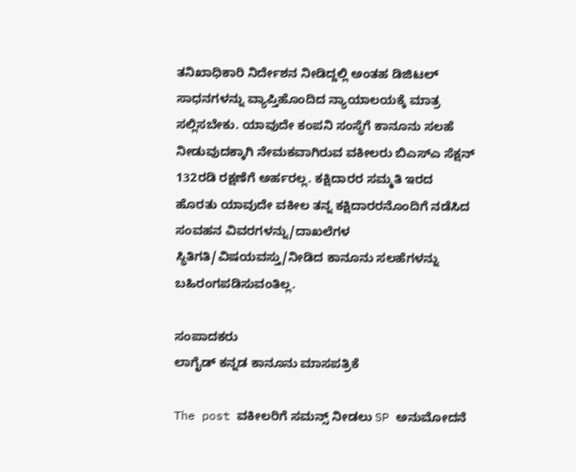ತನಿಖಾಧಿಕಾರಿ ನಿರ್ದೇಶನ ನೀಡಿದ್ದಲ್ಲಿ ಅಂತಹ ಡಿಜಿಟಲ್ ಸಾಧನಗಳನ್ನು ವ್ಯಾಪ್ತಿಹೊಂದಿದ ನ್ಯಾಯಾಲಯಕ್ಕೆ ಮಾತ್ರ ಸಲ್ಲಿಸಬೇಕು. ಯಾವುದೇ ಕಂಪನಿ ಸಂಸ್ಥೆಗೆ ಕಾನೂನು ಸಲಹೆ ನೀಡುವುದಕ್ಕಾಗಿ ನೇಮಕವಾಗಿರುವ ವಕೀಲರು ಬಿಎಸ್ಎ ಸೆಕ್ಷನ್ 132ರಡಿ ರಕ್ಷಣೆಗೆ ಅರ್ಹರಲ್ಲ. ಕಕ್ಷಿದಾರರ ಸಮ್ಮತಿ ಇರದ ಹೊರತು ಯಾವುದೇ ವಕೀಲ ತನ್ನ ಕಕ್ಷಿದಾರರನೊಂದಿಗೆ ನಡೆಸಿದ ಸಂವಹನ ವಿವರಗಳನ್ನು/ದಾಖಲೆಗಳ ಸ್ಥಿತಿಗತಿ/ವಿಷಯವಸ್ತು/ನೀಡಿದ ಕಾನೂನು ಸಲಹೆಗಳನ್ನು ಬಹಿರಂಗಪಡಿಸುವಂತಿಲ್ಲ.

ಸಂಪಾದಕರು
ಲಾಗೈಡ್ ಕನ್ನಡ‌ ಕಾನೂನು ಮಾಸಪತ್ರಿಕೆ

The post ವಕೀಲರಿಗೆ ಸಮನ್ಸ್ ನೀಡಲು SP ಅನುಮೋದನೆ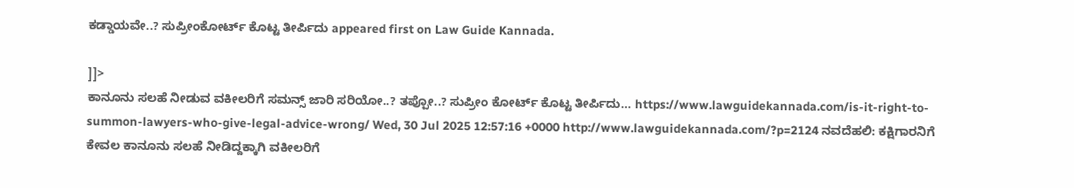ಕಡ್ಡಾಯವೇ..? ಸುಪ್ರೀಂಕೋರ್ಟ್ ಕೊಟ್ಟ ತೀರ್ಪಿದು appeared first on Law Guide Kannada.

]]>
ಕಾನೂನು ಸಲಹೆ ನೀಡುವ ವಕೀಲರಿಗೆ ಸಮನ್ಸ್ ಜಾರಿ ಸರಿಯೋ..? ತಪ್ಪೋ..? ಸುಪ್ರೀಂ ಕೋರ್ಟ್ ಕೊಟ್ಟ ತೀರ್ಪಿದು… https://www.lawguidekannada.com/is-it-right-to-summon-lawyers-who-give-legal-advice-wrong/ Wed, 30 Jul 2025 12:57:16 +0000 http://www.lawguidekannada.com/?p=2124 ನವದೆಹಲಿ: ಕಕ್ಷಿಗಾರನಿಗೆ ಕೇವಲ ಕಾನೂನು ಸಲಹೆ ನೀಡಿದ್ದಕ್ಕಾಗಿ ವಕೀಲರಿಗೆ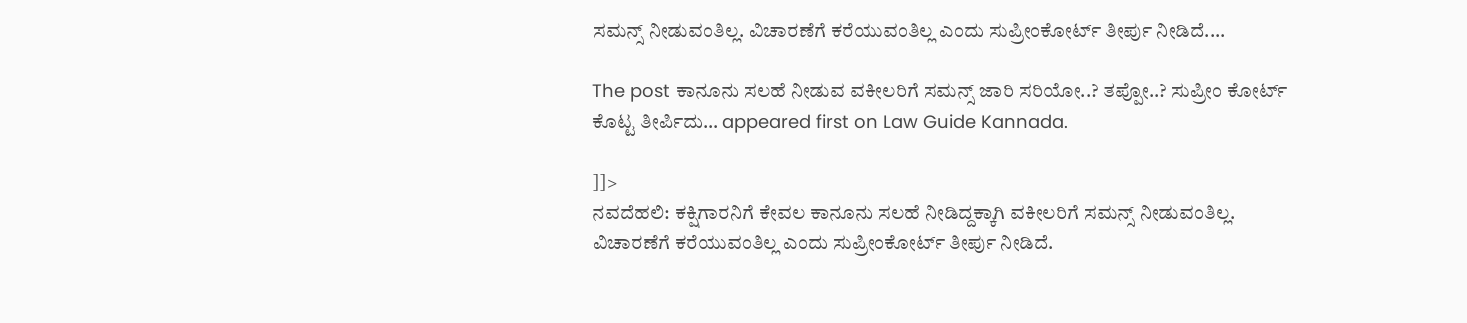ಸಮನ್ಸ್ ನೀಡುವಂತಿಲ್ಲ. ವಿಚಾರಣೆಗೆ ಕರೆಯುವಂತಿಲ್ಲ ಎಂದು ಸುಪ್ರೀಂಕೋರ್ಟ್ ತೀರ್ಪು ನೀಡಿದೆ....

The post ಕಾನೂನು ಸಲಹೆ ನೀಡುವ ವಕೀಲರಿಗೆ ಸಮನ್ಸ್ ಜಾರಿ ಸರಿಯೋ..? ತಪ್ಪೋ..? ಸುಪ್ರೀಂ ಕೋರ್ಟ್ ಕೊಟ್ಟ ತೀರ್ಪಿದು… appeared first on Law Guide Kannada.

]]>
ನವದೆಹಲಿ: ಕಕ್ಷಿಗಾರನಿಗೆ ಕೇವಲ ಕಾನೂನು ಸಲಹೆ ನೀಡಿದ್ದಕ್ಕಾಗಿ ವಕೀಲರಿಗೆ ಸಮನ್ಸ್ ನೀಡುವಂತಿಲ್ಲ. ವಿಚಾರಣೆಗೆ ಕರೆಯುವಂತಿಲ್ಲ ಎಂದು ಸುಪ್ರೀಂಕೋರ್ಟ್ ತೀರ್ಪು ನೀಡಿದೆ.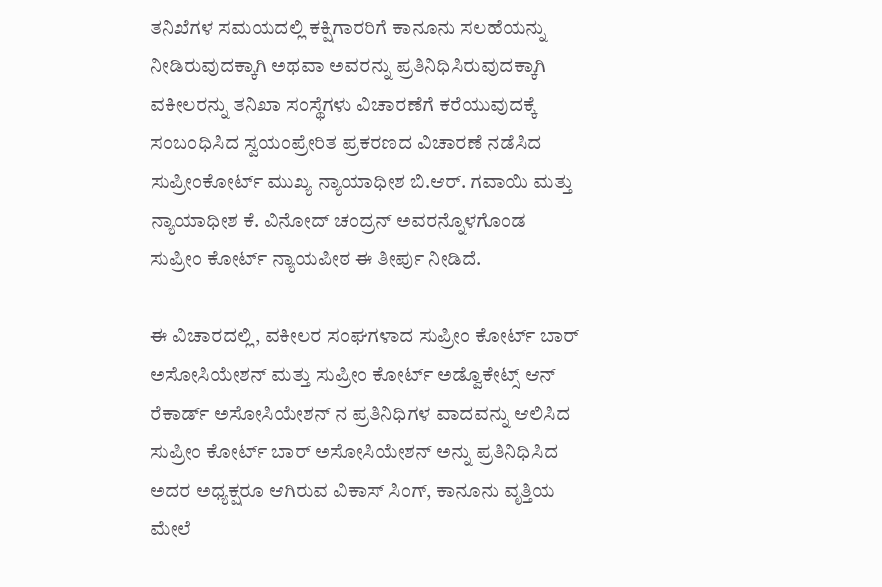ತನಿಖೆಗಳ ಸಮಯದಲ್ಲಿ ಕಕ್ಷಿಗಾರರಿಗೆ ಕಾನೂನು ಸಲಹೆಯನ್ನು ನೀಡಿರುವುದಕ್ಕಾಗಿ ಅಥವಾ ಅವರನ್ನು ಪ್ರತಿನಿಧಿಸಿರುವುದಕ್ಕಾಗಿ ವಕೀಲರನ್ನು ತನಿಖಾ ಸಂಸ್ಥೆಗಳು ವಿಚಾರಣೆಗೆ ಕರೆಯುವುದಕ್ಕೆ ಸಂಬಂಧಿಸಿದ ಸ್ವಯಂಪ್ರೇರಿತ ಪ್ರಕರಣದ ವಿಚಾರಣೆ ನಡೆಸಿದ ಸುಪ್ರೀಂಕೋರ್ಟ್ ಮುಖ್ಯ ನ್ಯಾಯಾಧೀಶ ಬಿ.ಆರ್. ಗವಾಯಿ ಮತ್ತು ನ್ಯಾಯಾಧೀಶ ಕೆ. ವಿನೋದ್ ಚಂದ್ರನ್ ಅವರನ್ನೊಳಗೊಂಡ ಸುಪ್ರೀಂ ಕೋರ್ಟ್ ನ್ಯಾಯಪೀಠ ಈ ತೀರ್ಪು ನೀಡಿದೆ.

ಈ ವಿಚಾರದಲ್ಲಿ, ವಕೀಲರ ಸಂಘಗಳಾದ ಸುಪ್ರೀಂ ಕೋರ್ಟ್ ಬಾರ್ ಅಸೋಸಿಯೇಶನ್ ಮತ್ತು ಸುಪ್ರೀಂ ಕೋರ್ಟ್ ಅಡ್ವೊಕೇಟ್ಸ್ ಆನ್ ರೆಕಾರ್ಡ್ ಅಸೋಸಿಯೇಶನ್ ನ ಪ್ರತಿನಿಧಿಗಳ ವಾದವನ್ನು ಆಲಿಸಿದ ಸುಪ್ರೀಂ ಕೋರ್ಟ್ ಬಾರ್ ಅಸೋಸಿಯೇಶನ್ ಅನ್ನು ಪ್ರತಿನಿಧಿಸಿದ ಅದರ ಅಧ್ಯಕ್ಷರೂ ಆಗಿರುವ ವಿಕಾಸ್ ಸಿಂಗ್, ಕಾನೂನು ವೃತ್ತಿಯ ಮೇಲೆ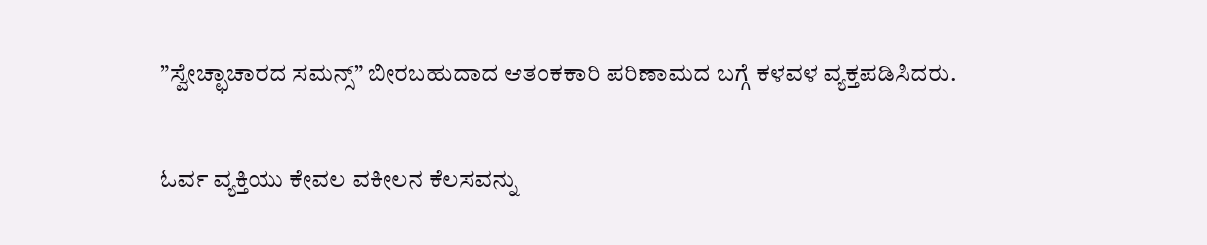”ಸ್ವೇಚ್ಛಾಚಾರದ ಸಮನ್ಸ್” ಬೀರಬಹುದಾದ ಆತಂಕಕಾರಿ ಪರಿಣಾಮದ ಬಗ್ಗೆ ಕಳವಳ ವ್ಯಕ್ತಪಡಿಸಿದರು.

ಓರ್ವ ವ್ಯಕ್ತಿಯು ಕೇವಲ ವಕೀಲನ ಕೆಲಸವನ್ನು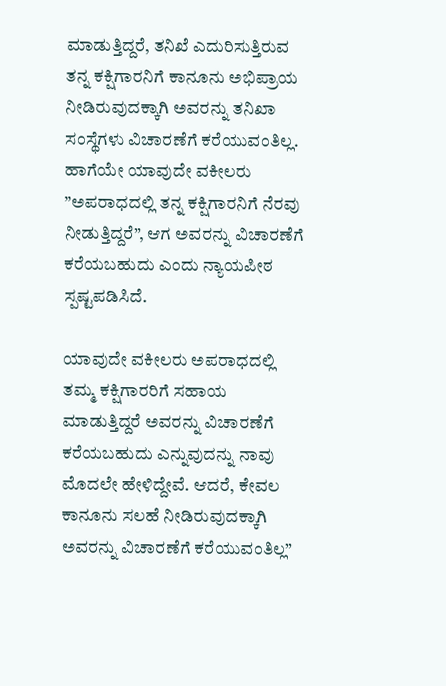ಮಾಡುತ್ತಿದ್ದರೆ, ತನಿಖೆ ಎದುರಿಸುತ್ತಿರುವ ತನ್ನ ಕಕ್ಷಿಗಾರನಿಗೆ ಕಾನೂನು ಅಭಿಪ್ರಾಯ ನೀಡಿರುವುದಕ್ಕಾಗಿ ಅವರನ್ನು ತನಿಖಾ ಸಂಸ್ಥೆಗಳು ವಿಚಾರಣೆಗೆ ಕರೆಯುವಂತಿಲ್ಲ. ಹಾಗೆಯೇ ಯಾವುದೇ ವಕೀಲರು ”ಅಪರಾಧದಲ್ಲಿ ತನ್ನ ಕಕ್ಷಿಗಾರನಿಗೆ ನೆರವು ನೀಡುತ್ತಿದ್ದರೆ”, ಆಗ ಅವರನ್ನು ವಿಚಾರಣೆಗೆ ಕರೆಯಬಹುದು ಎಂದು ನ್ಯಾಯಪೀಠ ಸ್ಪಷ್ಟಪಡಿಸಿದೆ.

ಯಾವುದೇ ವಕೀಲರು ಅಪರಾಧದಲ್ಲಿ ತಮ್ಮ ಕಕ್ಷಿಗಾರರಿಗೆ ಸಹಾಯ ಮಾಡುತ್ತಿದ್ದರೆ ಅವರನ್ನು ವಿಚಾರಣೆಗೆ ಕರೆಯಬಹುದು ಎನ್ನುವುದನ್ನು ನಾವು ಮೊದಲೇ ಹೇಳಿದ್ದೇವೆ. ಆದರೆ, ಕೇವಲ ಕಾನೂನು ಸಲಹೆ ನೀಡಿರುವುದಕ್ಕಾಗಿ ಅವರನ್ನು ವಿಚಾರಣೆಗೆ ಕರೆಯುವಂತಿಲ್ಲ”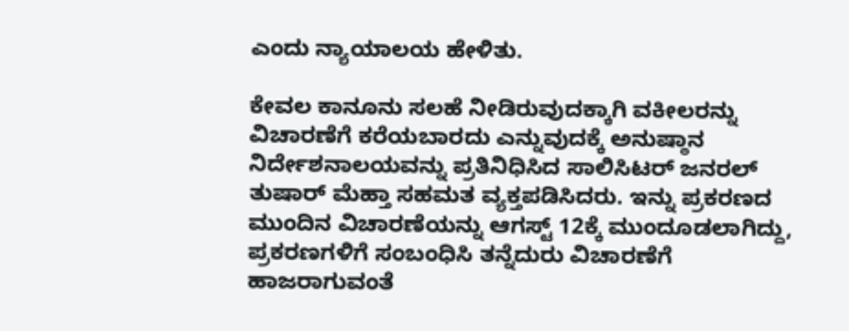ಎಂದು ನ್ಯಾಯಾಲಯ ಹೇಳಿತು.

ಕೇವಲ ಕಾನೂನು ಸಲಹೆ ನೀಡಿರುವುದಕ್ಕಾಗಿ ವಕೀಲರನ್ನು ವಿಚಾರಣೆಗೆ ಕರೆಯಬಾರದು ಎನ್ನುವುದಕ್ಕೆ ಅನುಷ್ಠಾನ ನಿರ್ದೇಶನಾಲಯವನ್ನು ಪ್ರತಿನಿಧಿಸಿದ ಸಾಲಿಸಿಟರ್ ಜನರಲ್ ತುಷಾರ್ ಮೆಹ್ತಾ ಸಹಮತ ವ್ಯಕ್ತಪಡಿಸಿದರು. ಇನ್ನು ಪ್ರಕರಣದ ಮುಂದಿನ ವಿಚಾರಣೆಯನ್ನು ಆಗಸ್ಟ್ 12ಕ್ಕೆ ಮುಂದೂಡಲಾಗಿದ್ದು, ಪ್ರಕರಣಗಳಿಗೆ ಸಂಬಂಧಿಸಿ ತನ್ನೆದುರು ವಿಚಾರಣೆಗೆ ಹಾಜರಾಗುವಂತೆ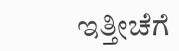ಇತ್ತೀಚೆಗೆ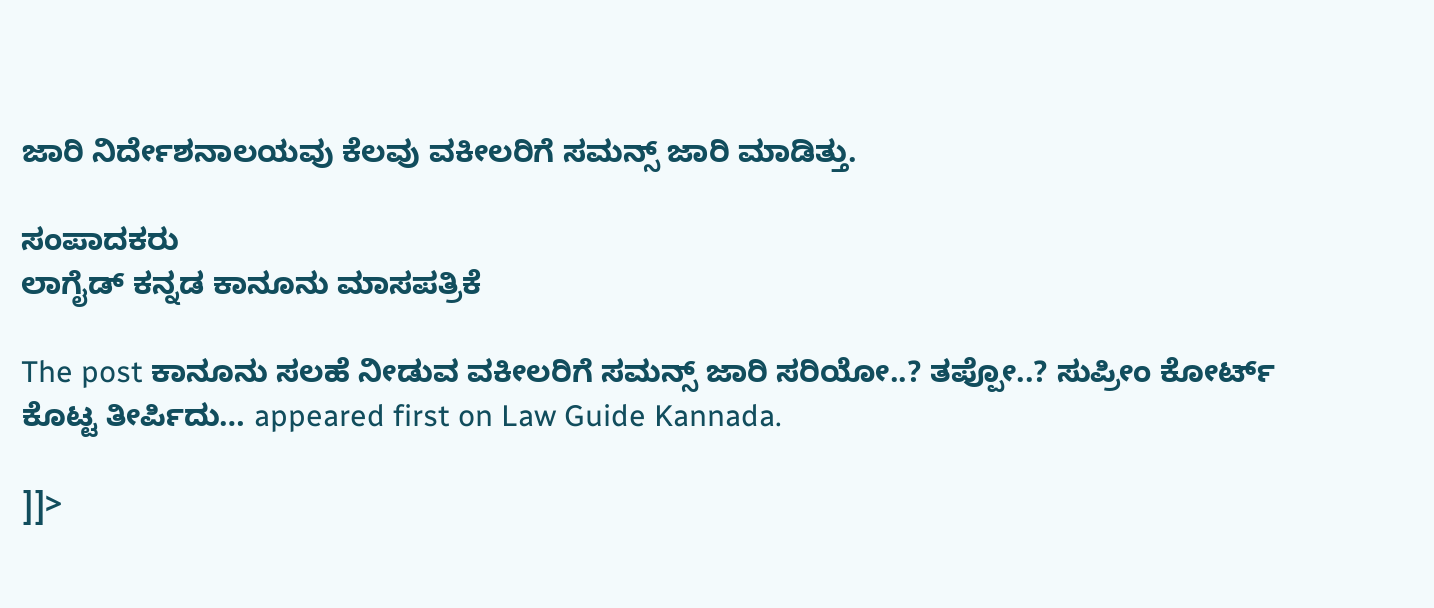ಜಾರಿ ನಿರ್ದೇಶನಾಲಯವು ಕೆಲವು ವಕೀಲರಿಗೆ ಸಮನ್ಸ್ ಜಾರಿ ಮಾಡಿತ್ತು.

ಸಂಪಾದಕರು
ಲಾಗೈಡ್ ಕನ್ನಡ‌ ಕಾನೂನು ಮಾಸಪತ್ರಿಕೆ

The post ಕಾನೂನು ಸಲಹೆ ನೀಡುವ ವಕೀಲರಿಗೆ ಸಮನ್ಸ್ ಜಾರಿ ಸರಿಯೋ..? ತಪ್ಪೋ..? ಸುಪ್ರೀಂ ಕೋರ್ಟ್ ಕೊಟ್ಟ ತೀರ್ಪಿದು… appeared first on Law Guide Kannada.

]]>